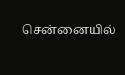சென்னையில்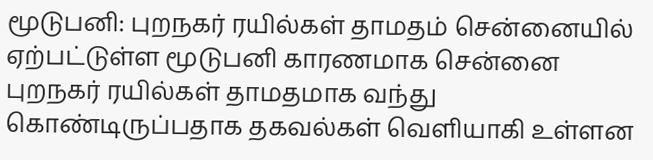மூடுபனி: புறநகர் ரயில்கள் தாமதம் சென்னையில் ஏற்பட்டுள்ள மூடுபனி காரணமாக சென்னை புறநகர் ரயில்கள் தாமதமாக வந்து கொண்டிருப்பதாக தகவல்கள் வெளியாகி உள்ளன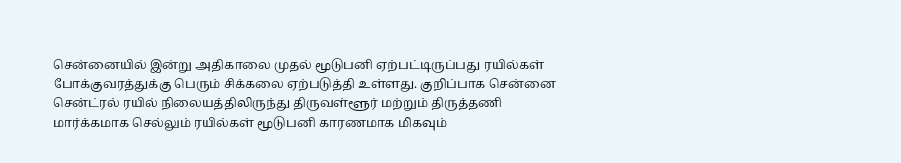சென்னையில் இன்று அதிகாலை முதல் மூடுபனி ஏற்பட்டிருப்பது ரயில்கள் போக்குவரத்துக்கு பெரும் சிக்கலை ஏற்படுத்தி உள்ளது. குறிப்பாக சென்னை சென்ட்ரல் ரயில் நிலையத்திலிருந்து திருவள்ளூர் மற்றும் திருத்தணி மார்க்கமாக செல்லும் ரயில்கள் மூடுபனி காரணமாக மிகவும்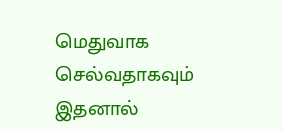மெதுவாக செல்வதாகவும் இதனால்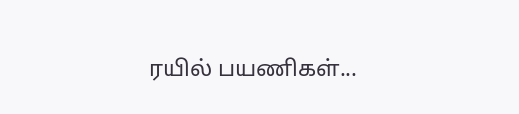ரயில் பயணிகள்...